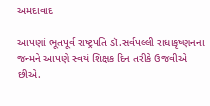અમદાવાદ

આપણાં ભૂતપૂર્વ રાષ્ટ્રપતિ ડૉ.સર્વપલ્લી રાધાકૃષ્ણનના જન્મને આપણે સ્વયં શિક્ષક દિન તરીકે ઉજવીએ છીએ.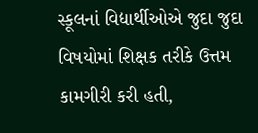સ્કૂલનાં વિદ્યાર્થીઓએ જુદા જુદા વિષયોમાં શિક્ષક તરીકે ઉત્તમ કામગીરી કરી હતી,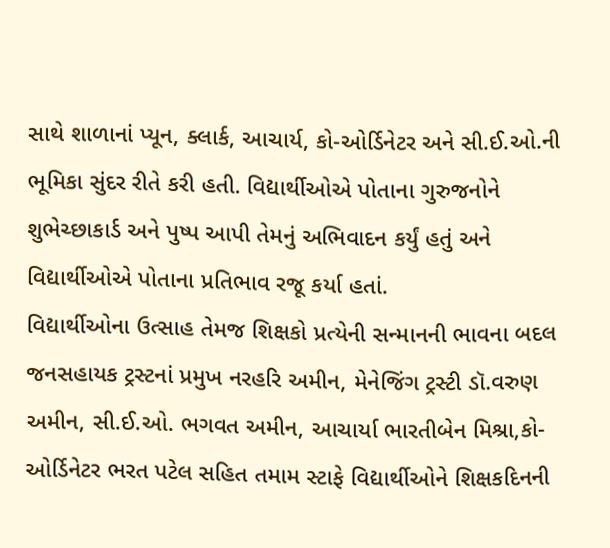સાથે શાળાનાં પ્યૂન, ક્લાર્ક, આચાર્ય, કો-ઓર્ડિનેટર અને સી.ઈ.ઓ.ની ભૂમિકા સુંદર રીતે કરી હતી. વિદ્યાર્થીઓએ પોતાના ગુરુજનોને શુભેચ્છાકાર્ડ અને પુષ્પ આપી તેમનું અભિવાદન કર્યું હતું અને વિદ્યાર્થીઓએ પોતાના પ્રતિભાવ રજૂ કર્યા હતાં.
વિદ્યાર્થીઓના ઉત્સાહ તેમજ શિક્ષકો પ્રત્યેની સન્માનની ભાવના બદલ જનસહાયક ટ્રસ્ટનાં પ્રમુખ નરહરિ અમીન, મેનેજિંગ ટ્રસ્ટી ડૉ.વરુણ અમીન, સી.ઈ.ઓ. ભગવત અમીન, આચાર્યા ભારતીબેન મિશ્રા,કો-ઓર્ડિનેટર ભરત પટેલ સહિત તમામ સ્ટાફે વિદ્યાર્થીઓને શિક્ષકદિનની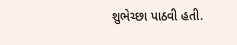શુભેચ્છા પાઠવી હતી.